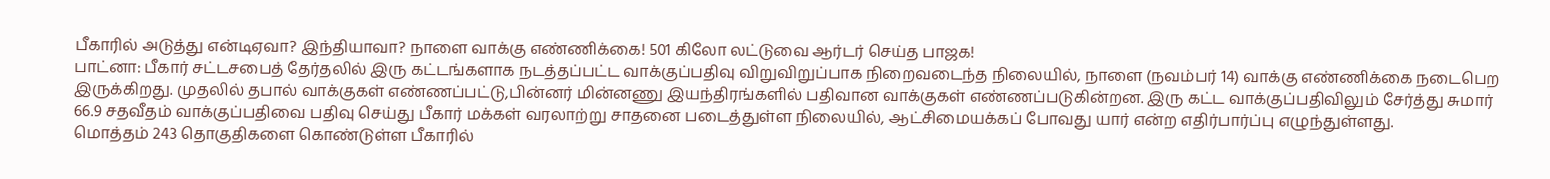பீகாரில் அடுத்து என்டிஏவா? இந்தியாவா? நாளை வாக்கு எண்ணிக்கை! 501 கிலோ லட்டுவை ஆர்டர் செய்த பாஜக!
பாட்னா: பீகார் சட்டசபைத் தேர்தலில் இரு கட்டங்களாக நடத்தப்பட்ட வாக்குப்பதிவு விறுவிறுப்பாக நிறைவடைந்த நிலையில், நாளை (நவம்பர் 14) வாக்கு எண்ணிக்கை நடைபெற இருக்கிறது. முதலில் தபால் வாக்குகள் எண்ணப்பட்டு,பின்னர் மின்னணு இயந்திரங்களில் பதிவான வாக்குகள் எண்ணப்படுகின்றன. இரு கட்ட வாக்குப்பதிவிலும் சேர்த்து சுமார் 66.9 சதவீதம் வாக்குப்பதிவை பதிவு செய்து பீகார் மக்கள் வரலாற்று சாதனை படைத்துள்ள நிலையில், ஆட்சிமையக்கப் போவது யார் என்ற எதிர்பார்ப்பு எழுந்துள்ளது.
மொத்தம் 243 தொகுதிகளை கொண்டுள்ள பீகாரில்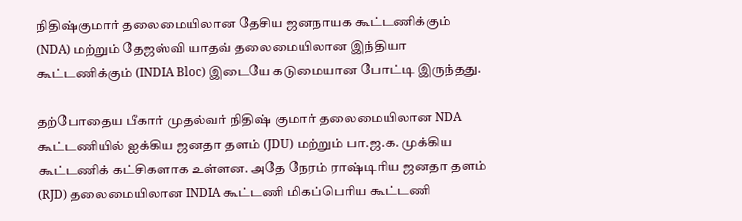நிதிஷ்குமார் தலைமையிலான தேசிய ஜனநாயக கூட்டணிக்கும் (NDA) மற்றும் தேஜஸ்வி யாதவ் தலைமையிலான இந்தியா கூட்டணிக்கும் (INDIA Bloc) இடையே கடுமையான போட்டி இருந்தது.

தற்போதைய பீகார் முதல்வர் நிதிஷ் குமார் தலைமையிலான NDA கூட்டணியில் ஐக்கிய ஜனதா தளம் (JDU) மற்றும் பா.ஜ.க. முக்கிய கூட்டணிக் கட்சிகளாக உள்ளன. அதே நேரம் ராஷ்டிரிய ஜனதா தளம் (RJD) தலைமையிலான INDIA கூட்டணி மிகப்பெரிய கூட்டணி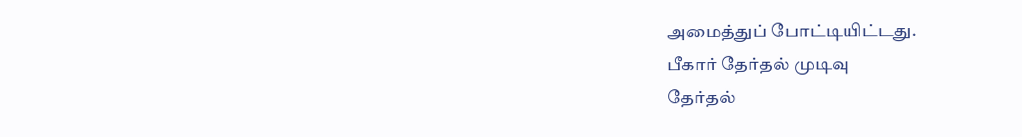அமைத்துப் போட்டியிட்டது.
பீகார் தேர்தல் முடிவு
தேர்தல்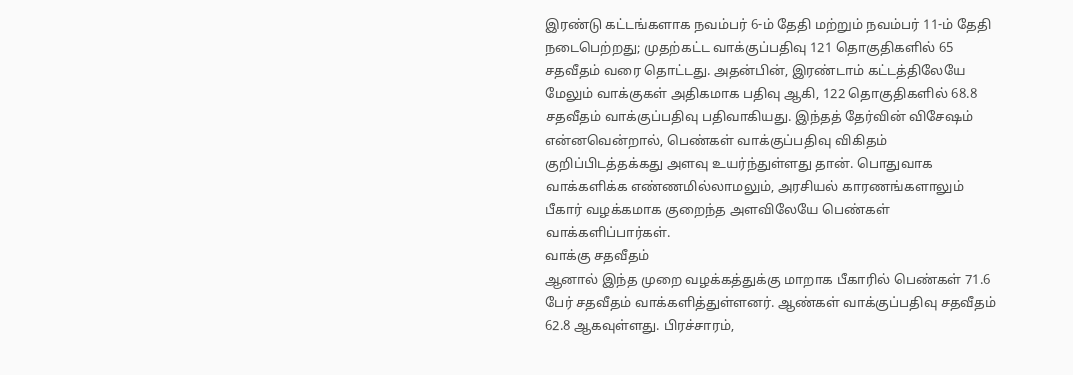இரண்டு கட்டங்களாக நவம்பர் 6-ம் தேதி மற்றும் நவம்பர் 11-ம் தேதி நடைபெற்றது; முதற்கட்ட வாக்குப்பதிவு 121 தொகுதிகளில் 65 சதவீதம் வரை தொட்டது. அதன்பின், இரண்டாம் கட்டத்திலேயே மேலும் வாக்குகள் அதிகமாக பதிவு ஆகி, 122 தொகுதிகளில் 68.8 சதவீதம் வாக்குப்பதிவு பதிவாகியது. இந்தத் தேர்வின் விசேஷம் என்னவென்றால், பெண்கள் வாக்குப்பதிவு விகிதம் குறிப்பிடத்தக்கது அளவு உயர்ந்துள்ளது தான். பொதுவாக வாக்களிக்க எண்ணமில்லாமலும், அரசியல் காரணங்களாலும் பீகார் வழக்கமாக குறைந்த அளவிலேயே பெண்கள் வாக்களிப்பார்கள்.
வாக்கு சதவீதம்
ஆனால் இந்த முறை வழக்கத்துக்கு மாறாக பீகாரில் பெண்கள் 71.6 பேர் சதவீதம் வாக்களித்துள்ளனர். ஆண்கள் வாக்குப்பதிவு சதவீதம் 62.8 ஆகவுள்ளது. பிரச்சாரம்,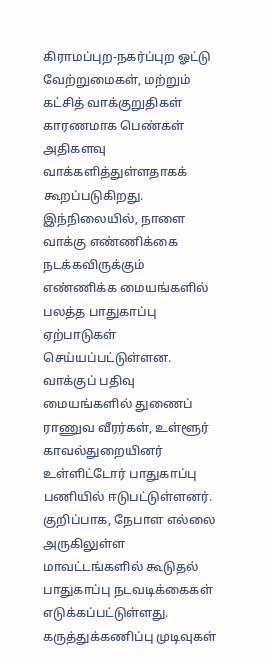கிராமப்புற-நகர்ப்புற ஓட்டு வேற்றுமைகள், மற்றும் கட்சித் வாக்குறுதிகள் காரணமாக பெண்கள் அதிகளவு வாக்களித்துள்ளதாகக் கூறப்படுகிறது. இந்நிலையில், நாளை வாக்கு எண்ணிக்கை நடக்கவிருக்கும் எண்ணிக்க மையங்களில் பலத்த பாதுகாப்பு ஏற்பாடுகள் செய்யப்பட்டுள்ளன. வாக்குப் பதிவு மையங்களில் துணைப் ராணுவ வீரர்கள், உள்ளூர் காவல்துறையினர் உள்ளிட்டோர் பாதுகாப்பு பணியில் ஈடுபட்டுள்ளனர். குறிப்பாக, நேபாள எல்லை அருகிலுள்ள மாவட்டங்களில் கூடுதல் பாதுகாப்பு நடவடிக்கைகள் எடுக்கப்பட்டுள்ளது.
கருத்துக்கணிப்பு முடிவுகள்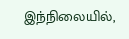இந்நிலையில்,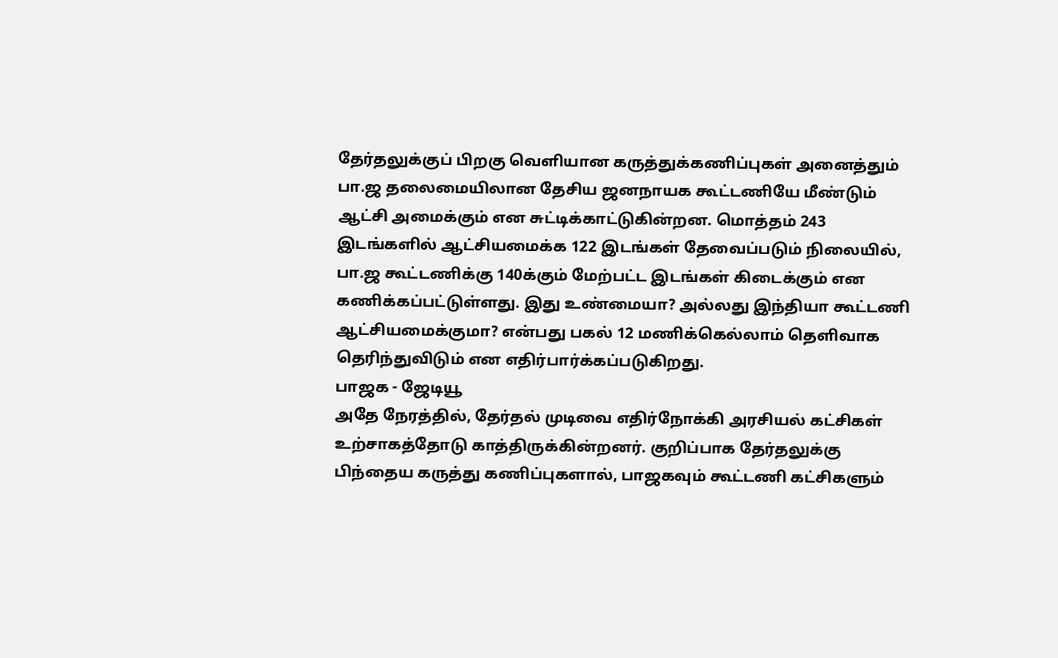தேர்தலுக்குப் பிறகு வெளியான கருத்துக்கணிப்புகள் அனைத்தும் பா.ஜ தலைமையிலான தேசிய ஜனநாயக கூட்டணியே மீண்டும் ஆட்சி அமைக்கும் என சுட்டிக்காட்டுகின்றன. மொத்தம் 243 இடங்களில் ஆட்சியமைக்க 122 இடங்கள் தேவைப்படும் நிலையில், பா.ஜ கூட்டணிக்கு 140க்கும் மேற்பட்ட இடங்கள் கிடைக்கும் என கணிக்கப்பட்டுள்ளது. இது உண்மையா? அல்லது இந்தியா கூட்டணி ஆட்சியமைக்குமா? என்பது பகல் 12 மணிக்கெல்லாம் தெளிவாக தெரிந்துவிடும் என எதிர்பார்க்கப்படுகிறது.
பாஜக - ஜேடியூ
அதே நேரத்தில், தேர்தல் முடிவை எதிர்நோக்கி அரசியல் கட்சிகள் உற்சாகத்தோடு காத்திருக்கின்றனர். குறிப்பாக தேர்தலுக்கு பிந்தைய கருத்து கணிப்புகளால், பாஜகவும் கூட்டணி கட்சிகளும்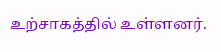உற்சாகத்தில் உள்ளனர்.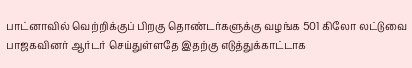பாட்னாவில் வெற்றிக்குப் பிறகு தொண்டர்களுக்கு வழங்க 501 கிலோ லட்டுவை பாஜகவினர் ஆர்டர் செய்துள்ளதே இதற்கு எடுத்துக்காட்டாக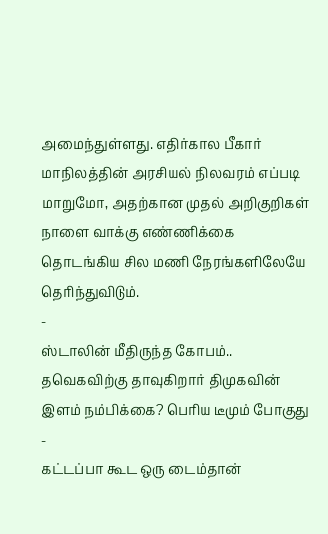அமைந்துள்ளது. எதிர்கால பீகார் மாநிலத்தின் அரசியல் நிலவரம் எப்படி மாறுமோ, அதற்கான முதல் அறிகுறிகள் நாளை வாக்கு எண்ணிக்கை தொடங்கிய சில மணி நேரங்களிலேயே தெரிந்துவிடும்.
-
ஸ்டாலின் மீதிருந்த கோபம்.. தவெகவிற்கு தாவுகிறார் திமுகவின் இளம் நம்பிக்கை? பெரிய டீமும் போகுது -
கட்டப்பா கூட ஒரு டைம்தான்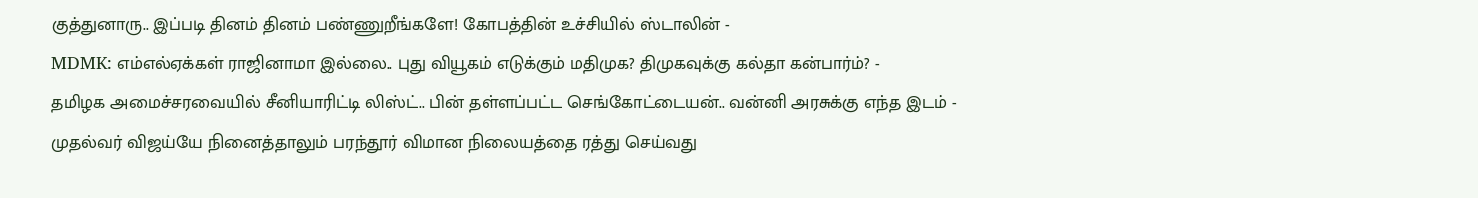குத்துனாரு.. இப்படி தினம் தினம் பண்ணுறீங்களே! கோபத்தின் உச்சியில் ஸ்டாலின் -
MDMK: எம்எல்ஏக்கள் ராஜினாமா இல்லை.. புது வியூகம் எடுக்கும் மதிமுக? திமுகவுக்கு கல்தா கன்பார்ம்? -
தமிழக அமைச்சரவையில் சீனியாரிட்டி லிஸ்ட்.. பின் தள்ளப்பட்ட செங்கோட்டையன்.. வன்னி அரசுக்கு எந்த இடம் -
முதல்வர் விஜய்யே நினைத்தாலும் பரந்தூர் விமான நிலையத்தை ரத்து செய்வது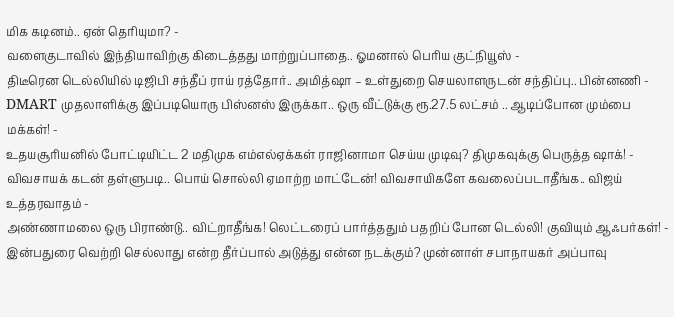மிக கடினம்.. ஏன் தெரியுமா? -
வளைகுடாவில் இந்தியாவிற்கு கிடைத்தது மாற்றுப்பாதை.. ஓமனால் பெரிய குட்நியூஸ் -
திடீரென டெல்லியில் டிஜிபி சந்தீப் ராய் ரத்தோர்.. அமித்ஷா – உள்துறை செயலாளருடன் சந்திப்பு.. பின்னணி -
DMART முதலாளிக்கு இப்படியொரு பிஸ்னஸ் இருக்கா.. ஒரு வீட்டுக்கு ரூ.27.5 லட்சம் .. ஆடிப்போன மும்பை மக்கள்! -
உதயசூரியனில் போட்டியிட்ட 2 மதிமுக எம்எல்ஏக்கள் ராஜினாமா செய்ய முடிவு? திமுகவுக்கு பெருத்த ஷாக்! -
விவசாயக் கடன் தள்ளுபடி.. பொய் சொல்லி ஏமாற்ற மாட்டேன்! விவசாயிகளே கவலைப்படாதீங்க.. விஜய் உத்தரவாதம் -
அண்ணாமலை ஒரு பிராண்டு.. விட்றாதீங்க! லெட்டரைப் பார்த்ததும் பதறிப் போன டெல்லி! குவியும் ஆஃபர்கள்! -
இன்பதுரை வெற்றி செல்லாது என்ற தீர்ப்பால் அடுத்து என்ன நடக்கும்? முன்னாள் சபாநாயகர் அப்பாவு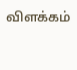விளக்கம்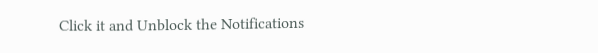Click it and Unblock the Notifications